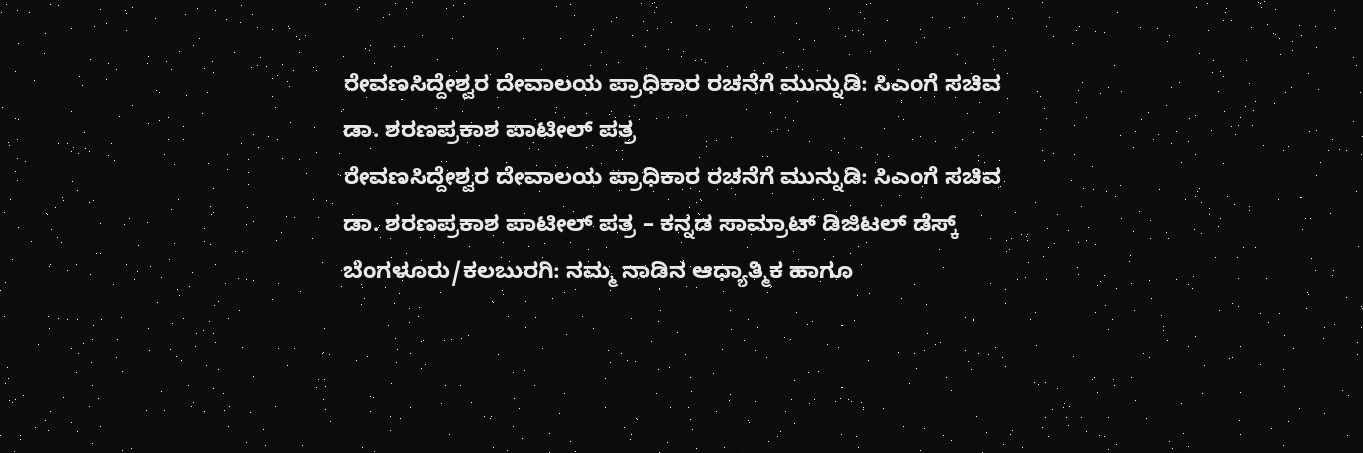ರೇವಣಸಿದ್ದೇಶ್ವರ ದೇವಾಲಯ ಪ್ರಾಧಿಕಾರ ರಚನೆಗೆ ಮುನ್ನುಡಿ: ಸಿಎಂಗೆ ಸಚಿವ ಡಾ. ಶರಣಪ್ರಕಾಶ ಪಾಟೀಲ್ ಪತ್ರ
ರೇವಣಸಿದ್ದೇಶ್ವರ ದೇವಾಲಯ ಪ್ರಾಧಿಕಾರ ರಚನೆಗೆ ಮುನ್ನುಡಿ: ಸಿಎಂಗೆ ಸಚಿವ ಡಾ. ಶರಣಪ್ರಕಾಶ ಪಾಟೀಲ್ ಪತ್ರ – ಕನ್ನಡ ಸಾಮ್ರಾಟ್ ಡಿಜಿಟಲ್ ಡೆಸ್ಕ್ ಬೆಂಗಳೂರು/ಕಲಬುರಗಿ: ನಮ್ಮ ನಾಡಿನ ಆಧ್ಯಾತ್ಮಿಕ ಹಾಗೂ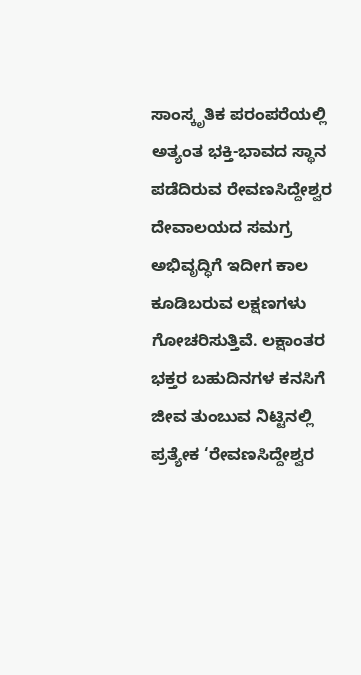ಸಾಂಸ್ಕೃತಿಕ ಪರಂಪರೆಯಲ್ಲಿ ಅತ್ಯಂತ ಭಕ್ತಿ-ಭಾವದ ಸ್ಥಾನ ಪಡೆದಿರುವ ರೇವಣಸಿದ್ದೇಶ್ವರ ದೇವಾಲಯದ ಸಮಗ್ರ ಅಭಿವೃದ್ಧಿಗೆ ಇದೀಗ ಕಾಲ ಕೂಡಿಬರುವ ಲಕ್ಷಣಗಳು ಗೋಚರಿಸುತ್ತಿವೆ. ಲಕ್ಷಾಂತರ ಭಕ್ತರ ಬಹುದಿನಗಳ ಕನಸಿಗೆ ಜೀವ ತುಂಬುವ ನಿಟ್ಟಿನಲ್ಲಿ ಪ್ರತ್ಯೇಕ ‘ರೇವಣಸಿದ್ದೇಶ್ವರ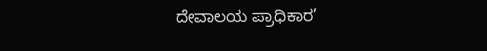ದೇವಾಲಯ ಪ್ರಾಧಿಕಾರ’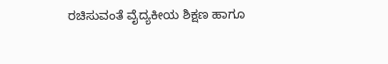ರಚಿಸುವಂತೆ ವೈದ್ಯಕೀಯ ಶಿಕ್ಷಣ ಹಾಗೂ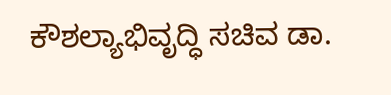ಕೌಶಲ್ಯಾಭಿವೃದ್ಧಿ ಸಚಿವ ಡಾ.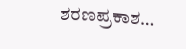ಶರಣಪ್ರಕಾಶ…